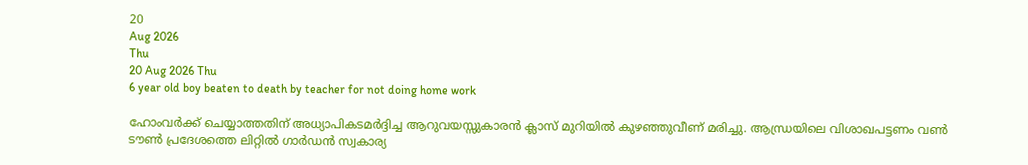20
Aug 2026
Thu
20 Aug 2026 Thu
6 year old boy beaten to death by teacher for not doing home work

ഹോംവർക്ക് ചെയ്യാത്തതിന് അധ്യാപികടമർദ്ദിച്ച ആറുവയസ്സുകാരൻ ക്ലാസ് മുറിയിൽ കുഴഞ്ഞുവീണ് മരിച്ചു. ആന്ധ്രയിലെ വിശാഖപട്ടണം വൺ ടൗൺ പ്രദേശത്തെ ലിറ്റിൽ ഗാർഡൻ സ്വകാര്യ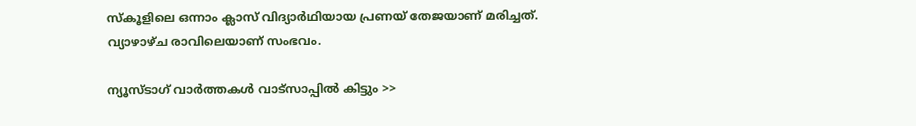സ്കൂളിലെ ഒന്നാം ക്ലാസ് വിദ്യാർഥിയായ പ്രണയ് തേജയാണ് മരിച്ചത്. വ്യാഴാഴ്ച രാവിലെയാണ് സംഭവം.

ന്യൂസ്ടാഗ് വാര്‍ത്തകള്‍ വാട്‌സാപ്പില്‍ കിട്ടും >>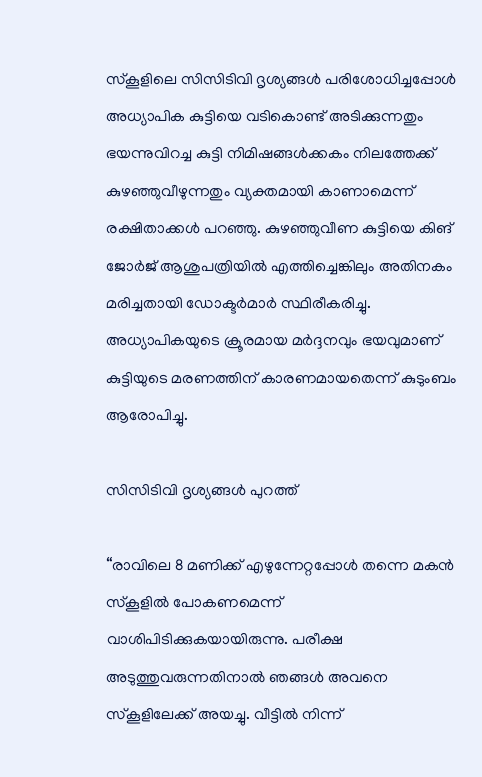സ്കൂളിലെ സിസിടിവി ദൃശ്യങ്ങൾ പരിശോധിച്ചപ്പോൾ അധ്യാപിക കുട്ടിയെ വടികൊണ്ട് അടിക്കുന്നതും ഭയന്നുവിറച്ച കുട്ടി നിമിഷങ്ങൾക്കകം നിലത്തേക്ക് കുഴഞ്ഞുവീഴുന്നതും വ്യക്തമായി കാണാമെന്ന് രക്ഷിതാക്കൾ പറഞ്ഞു. കുഴ‍ഞ്ഞുവീണ കുട്ടിയെ കിങ് ജോർജ് ആശുപത്രിയിൽ എത്തിച്ചെങ്കിലും അതിനകം മരിച്ചതായി ഡോക്ടർമാർ സ്ഥിരീകരിച്ചു. അധ്യാപികയുടെ ക്രൂരമായ മർദ്ദനവും ഭയവുമാണ് കുട്ടിയുടെ മരണത്തിന് കാരണമായതെന്ന് കുടുംബം ആരോപിച്ചു.

സിസിടിവി ദൃശ്യങ്ങൾ പുറത്ത്

“രാവിലെ 8 മണിക്ക് എഴുന്നേറ്റപ്പോൾ തന്നെ മകൻ സ്കൂളിൽ പോകണമെന്ന് വാശിപിടിക്കുകയായിരുന്നു. പരീക്ഷ അടുത്തുവരുന്നതിനാൽ ഞങ്ങൾ അവനെ സ്കൂളിലേക്ക് അയച്ചു. വീട്ടിൽ നിന്ന്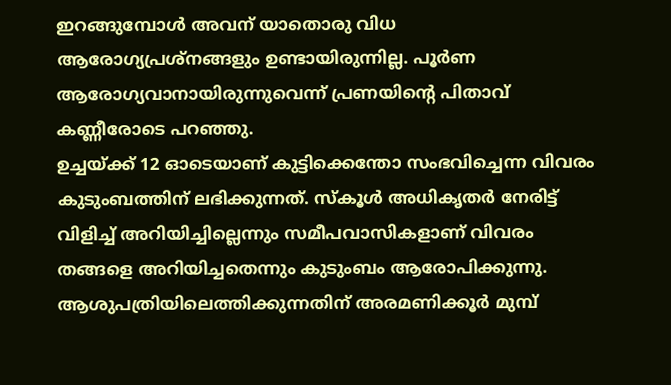ഇറങ്ങുമ്പോൾ അവന് യാതൊരു വിധ ആരോഗ്യപ്രശ്നങ്ങളും ഉണ്ടായിരുന്നില്ല. പൂർണ ആരോഗ്യവാനായിരുന്നുവെന്ന് പ്രണയിന്റെ പിതാവ് കണ്ണീരോടെ പറഞ്ഞു.
ഉച്ചയ്ക്ക് 12 ഓടെയാണ് കുട്ടിക്കെന്തോ സംഭവിച്ചെന്ന വിവരം കുടുംബത്തിന് ലഭിക്കുന്നത്. സ്കൂൾ അധികൃതർ നേരിട്ട് വിളിച്ച് അറിയിച്ചില്ലെന്നും സമീപവാസികളാണ് വിവരം തങ്ങളെ അറിയിച്ചതെന്നും കുടുംബം ആരോപിക്കുന്നു. ആശുപത്രിയിലെത്തിക്കുന്നതിന് അരമണിക്കൂർ മുമ്പ്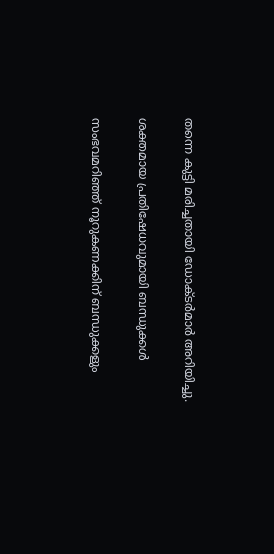തന്നെ കുട്ടി മരിച്ചതായി ഡോക്ടർമാർ അറിയിച്ചു.

ശക്തമായ പ്രതിഷേധവുമായി ബന്ധുക്കൾ

സംഭവമറിഞ്ഞ് നൂറുകണക്കിന് ബന്ധുക്കളും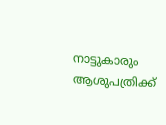നാട്ടുകാരും ആശുപത്രിക്ക്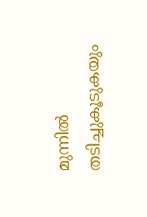മുന്നിൽ തടിച്ചുകൂടുകയും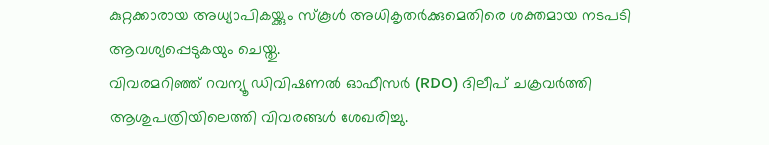കുറ്റക്കാരായ അധ്യാപികയ്ക്കും സ്കൂൾ അധികൃതർക്കുമെതിരെ ശക്തമായ നടപടി ആവശ്യപ്പെടുകയും ചെയ്തു.
വിവരമറിഞ്ഞ് റവന്യൂ ഡിവിഷണൽ ഓഫീസർ (RDO) ദിലീപ് ചക്രവർത്തി ആശുപത്രിയിലെത്തി വിവരങ്ങൾ ശേഖരിച്ചു.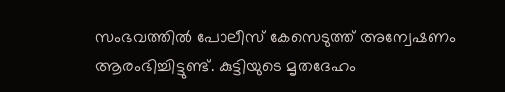സംഭവത്തിൽ പോലീസ് കേസെടുത്ത് അന്വേഷണം ആരംഭിച്ചിട്ടുണ്ട്. കുട്ടിയുടെ മൃതദേഹം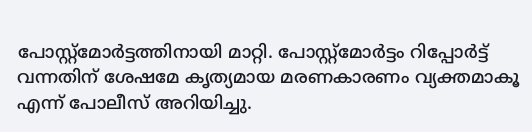പോസ്റ്റ്‌മോർട്ടത്തിനായി മാറ്റി. പോസ്റ്റ്‌മോർട്ടം റിപ്പോർട്ട് വന്നതിന് ശേഷമേ കൃത്യമായ മരണകാരണം വ്യക്തമാകൂ എന്ന് പോലീസ് അറിയിച്ചു.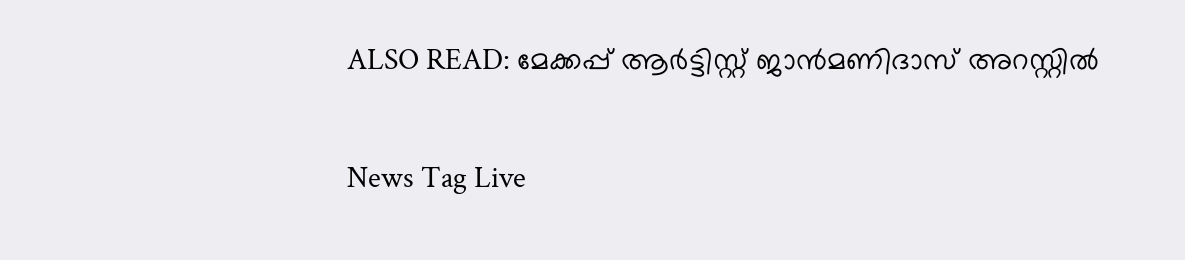ALSO READ: മേക്കപ്പ് ആർട്ടിസ്റ്റ് ജാൻമണിദാസ് അറസ്റ്റിൽ

News Tag Live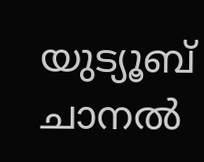യുട്യൂബ് ചാനല്‍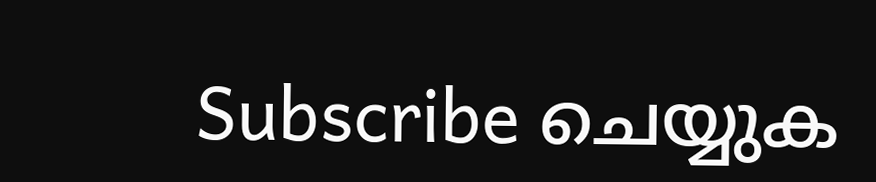Subscribe ചെയ്യുക